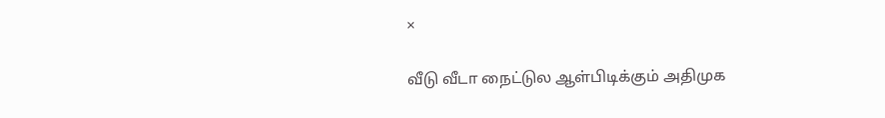×

வீடு வீடா நைட்டுல ஆள்பிடிக்கும் அதிமுக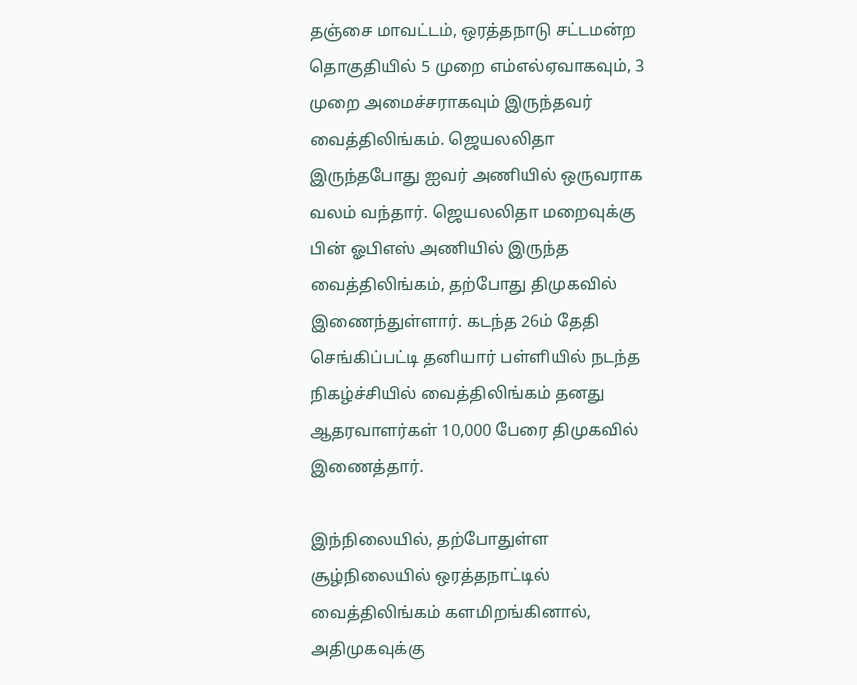தஞ்சை மாவட்டம், ஒரத்தநாடு சட்டமன்ற தொகுதியில் 5 முறை எம்எல்ஏவாகவும், 3 முறை அமைச்சராகவும் இருந்தவர் வைத்திலிங்கம். ஜெயலலிதா இருந்தபோது ஐவர் அணியில் ஒருவராக வலம் வந்தார். ஜெயலலிதா மறைவுக்கு பின் ஓபிஎஸ் அணியில் இருந்த வைத்திலிங்கம், தற்போது திமுகவில் இணைந்துள்ளார். கடந்த 26ம் தேதி செங்கிப்பட்டி தனியார் பள்ளியில் நடந்த நிகழ்ச்சியில் வைத்திலிங்கம் தனது ஆதரவாளர்கள் 10,000 பேரை திமுகவில் இணைத்தார்.

இந்நிலையில், தற்போதுள்ள சூழ்நிலையில் ஒரத்தநாட்டில் வைத்திலிங்கம் களமிறங்கினால், அதிமுகவுக்கு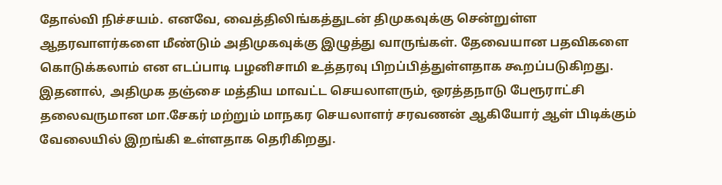தோல்வி நிச்சயம். எனவே, வைத்திலிங்கத்துடன் திமுகவுக்கு சென்றுள்ள ஆதரவாளர்களை மீண்டும் அதிமுகவுக்கு இழுத்து வாருங்கள். தேவையான பதவிகளை கொடுக்கலாம் என எடப்பாடி பழனிசாமி உத்தரவு பிறப்பித்துள்ளதாக கூறப்படுகிறது. இதனால், அதிமுக தஞ்சை மத்திய மாவட்ட செயலாளரும், ஒரத்தநாடு பேரூராட்சி தலைவருமான மா.சேகர் மற்றும் மாநகர செயலாளர் சரவணன் ஆகியோர் ஆள் பிடிக்கும் வேலையில் இறங்கி உள்ளதாக தெரிகிறது.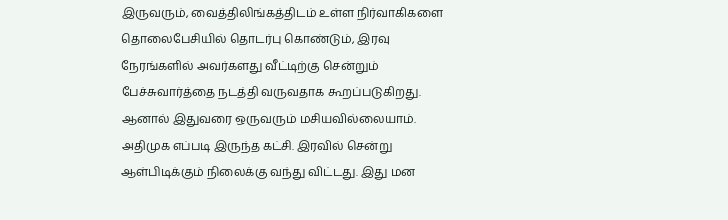இருவரும், வைத்திலிங்கத்திடம் உள்ள நிர்வாகிகளை தொலைபேசியில் தொடர்பு கொண்டும், இரவு நேரங்களில் அவர்களது வீட்டிற்கு சென்றும் பேச்சுவார்த்தை நடத்தி வருவதாக கூறப்படுகிறது. ஆனால் இதுவரை ஒருவரும் மசியவில்லையாம். அதிமுக எப்படி இருந்த கட்சி. இரவில் சென்று ஆள்பிடிக்கும் நிலைக்கு வந்து விட்டது. இது மன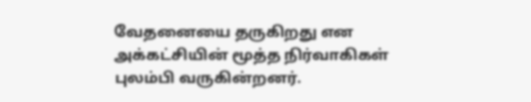வேதனையை தருகிறது என அக்கட்சியின் மூத்த நிர்வாகிகள் புலம்பி வருகின்றனர்.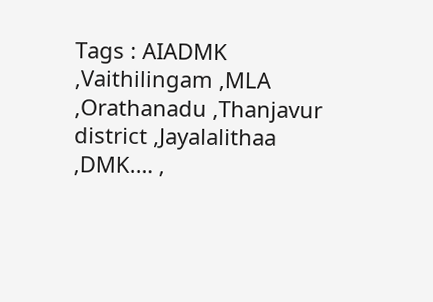Tags : AIADMK ,Vaithilingam ,MLA ,Orathanadu ,Thanjavur district ,Jayalalithaa ,DMK.… ,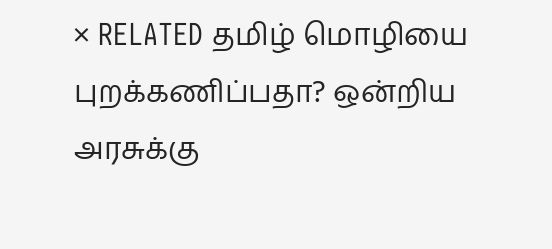× RELATED தமிழ் மொழியை புறக்கணிப்பதா? ஒன்றிய அரசுக்கு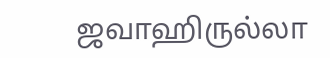ஜவாஹிருல்லா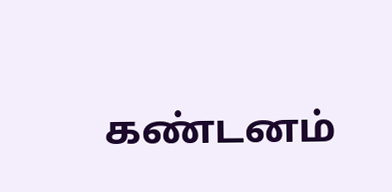கண்டனம்